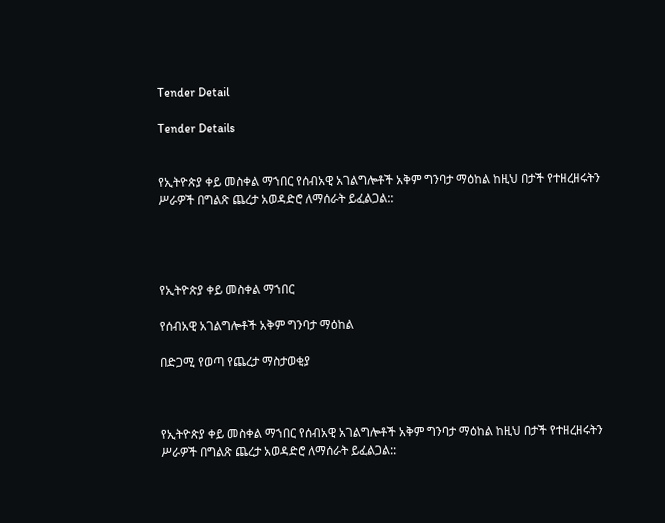Tender Detail

Tender Details


የኢትዮጵያ ቀይ መስቀል ማኀበር የሰብአዊ አገልግሎቶች አቅም ግንባታ ማዕከል ከዚህ በታች የተዘረዘሩትን ሥራዎች በግልጽ ጨረታ አወዳድሮ ለማሰራት ይፈልጋል::




የኢትዮጵያ ቀይ መስቀል ማኀበር

የሰብአዊ አገልግሎቶች አቅም ግንባታ ማዕከል

በድጋሚ የወጣ የጨረታ ማስታወቂያ



የኢትዮጵያ ቀይ መስቀል ማኀበር የሰብአዊ አገልግሎቶች አቅም ግንባታ ማዕከል ከዚህ በታች የተዘረዘሩትን ሥራዎች በግልጽ ጨረታ አወዳድሮ ለማሰራት ይፈልጋል::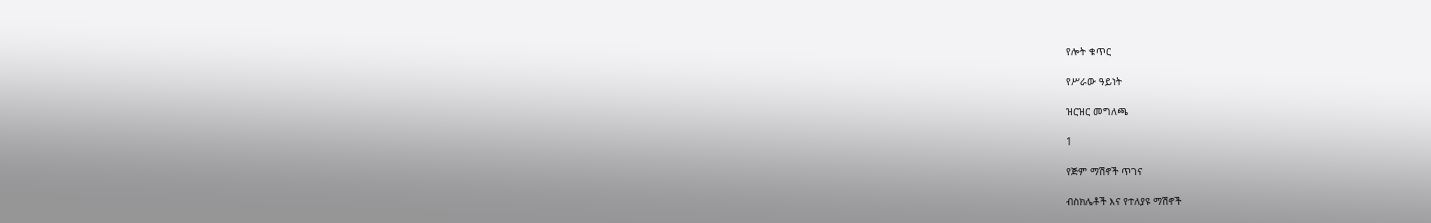የሎት ቁጥር

የሥራው ዓይነት

ዝርዝር መግለጫ

1

የጅም ማሽኖች ጥገና

ብስክሌቶች እና የተለያዩ ማሽኖች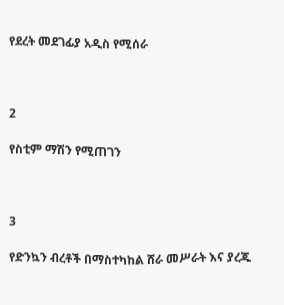የደረት መደገፊያ አዲስ የሚሰራ



2

የስቲም ማሽን የሚጠገን



3

የድንኳን ብረቶች በማስተካከል ሸራ መሥራት እና ያረጁ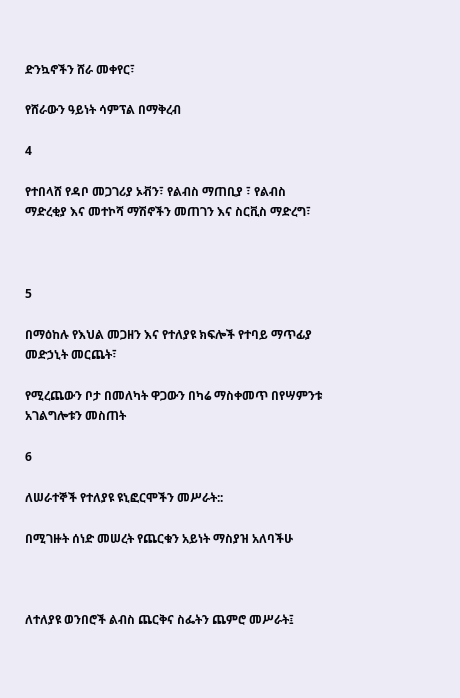ድንኳኖችን ሸራ መቀየር፣

የሸራውን ዓይነት ሳምፕል በማቅረብ

4

የተበላሸ የዳቦ መጋገሪያ ኦቭን፣ የልብስ ማጠቢያ ፣ የልብስ ማድረቂያ እና መተኮሻ ማሽኖችን መጠገን እና ስርቪስ ማድረግ፣



5

በማዕከሉ የእህል መጋዘን እና የተለያዩ ክፍሎች የተባይ ማጥፊያ መድኃኒት መርጨት፣

የሚረጨውን ቦታ በመለካት ዋጋውን በካሬ ማስቀመጥ በየሣምንቱ አገልግሎቱን መስጠት

6

ለሠራተኞች የተለያዩ ዩኒፎርሞችን መሥራት::

በሚገዙት ሰነድ መሠረት የጨርቁን አይነት ማስያዝ አለባችሁ



ለተለያዩ ወንበሮች ልብስ ጨርቅና ስፌትን ጨምሮ መሥራት፤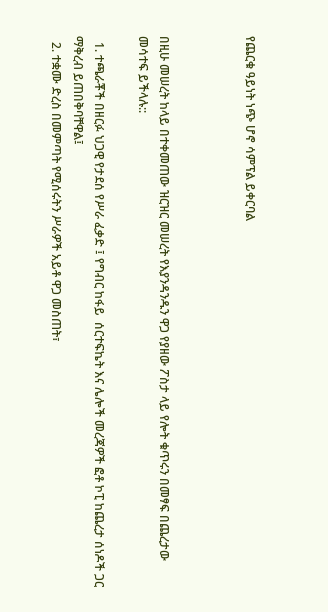የጨርቁ ዓይነት ነጭ ሆኖ ሳምፕል ይቀርባል



በዚሁ መሠረት ከላይ በተቀመጠው ዝርዝር መሠረት የእያንዳንዱን ዋጋ የያዘው ፖስታ ላይ የሎት ቁጥሩን በመፃፍ በጨረታው መሳተፍ ይችላሉ::

  1. ተጫራቾች በዘርፉ ህጋዊ የታደሰ የሥራ ፈቃድ ፤ የግብር ከፋይ  ሰርተፍኬት እና ሌሎች መረጃዎች ፎቶ ኮፒ ከጨረታ ሰነዶች ጋር ማቅረብ ይጠበቅባቸዋል፤
  2. ተቋሙ ድረስ በመምጣት የሚሰሩትን ሥራዎች አይቶ ዋጋ መስጠት፣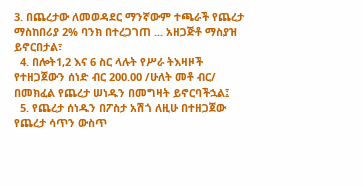3. በጨረታው ለመወዳደር ማንኛውም ተጫራች የጨረታ ማስከበሪያ 2% ባንክ በተረጋገጠ ... አዘጋጅቶ ማስያዝ ይኖርበታል፣
  4. በሎት1,2 እና 6 ስር ላሉት የሥራ ትእዛዞች የተዘጋጀውን ሰነድ ብር 200.00 /ሁለት መቶ ብር/ በመክፈል የጨረታ ሠነዱን በመግዛት ይኖርባችኋል፤
  5. የጨረታ ሰነዱን በፖስታ አሽጎ ለዚሁ በተዘጋጀው የጨረታ ሳጥን ውስጥ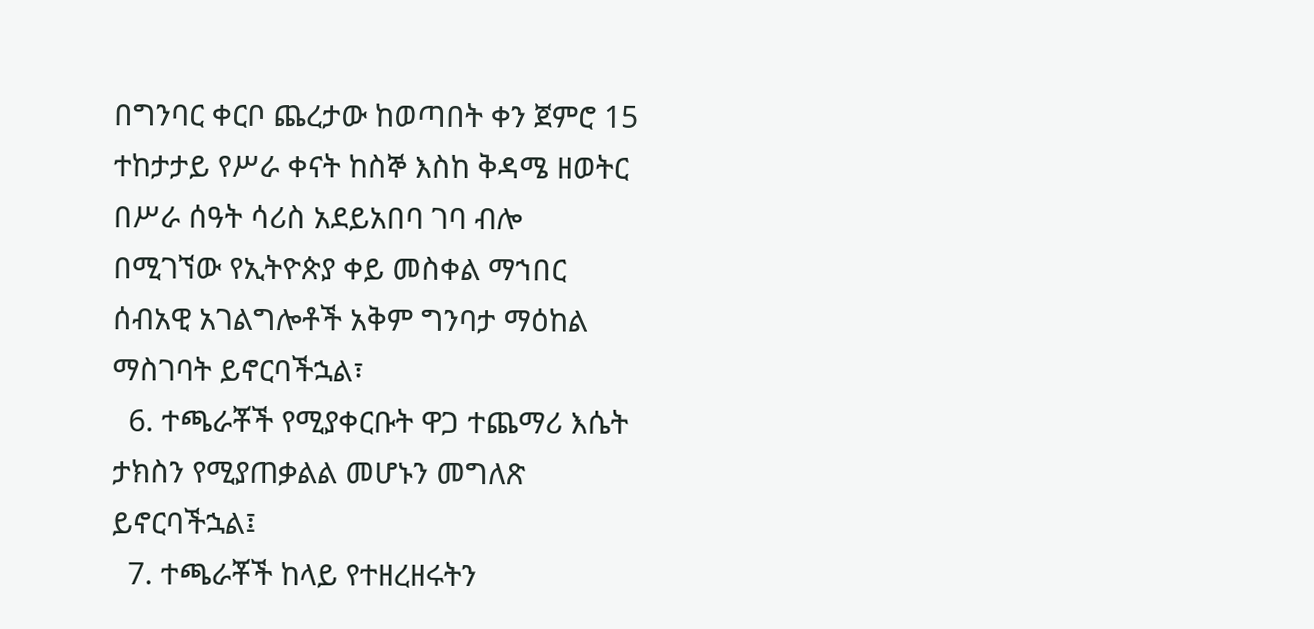በግንባር ቀርቦ ጨረታው ከወጣበት ቀን ጀምሮ 15 ተከታታይ የሥራ ቀናት ከስኞ እስከ ቅዳሜ ዘወትር በሥራ ሰዓት ሳሪስ አደይአበባ ገባ ብሎ በሚገኘው የኢትዮጵያ ቀይ መስቀል ማኀበር ሰብአዊ አገልግሎቶች አቅም ግንባታ ማዕከል ማስገባት ይኖርባችኋል፣
  6. ተጫራቾች የሚያቀርቡት ዋጋ ተጨማሪ እሴት ታክስን የሚያጠቃልል መሆኑን መግለጽ ይኖርባችኋል፤
  7. ተጫራቾች ከላይ የተዘረዘሩትን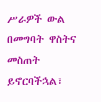ሥራዎች ውል በመግባት ዋስትና መስጠት ይኖርባችኋል፣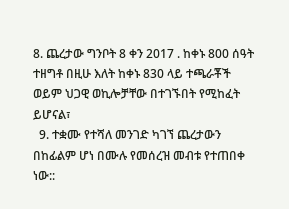8. ጨረታው ግንቦት 8 ቀን 2017 . ከቀኑ 800 ሰዓት ተዘግቶ በዚሁ እለት ከቀኑ 830 ላይ ተጫራቾች ወይም ህጋዊ ወኪሎቻቸው በተገኙበት የሚከፈት ይሆናል፣
  9. ተቋሙ የተሻለ መንገድ ካገኘ ጨረታውን በከፊልም ሆነ በሙሉ የመሰረዝ መብቱ የተጠበቀ ነው::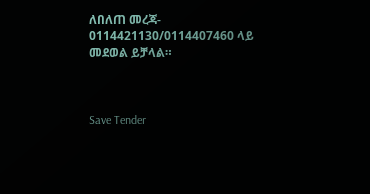ለበለጠ መረጃ- 0114421130/0114407460 ላይ መደወል ይቻላል።



Save Tender